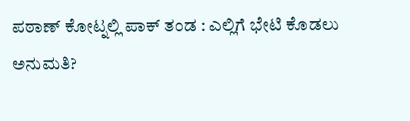ಪಠಾಣ್ ಕೋಟ್ನಲ್ಲಿ ಪಾಕ್ ತಂಡ : ಎಲ್ಲಿಗೆ ಭೇಟಿ ಕೊಡಲು ಅನುಮತಿ?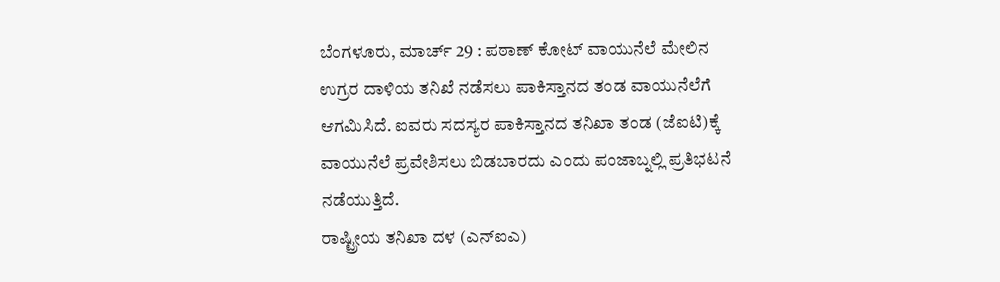ಬೆಂಗಳೂರು, ಮಾರ್ಚ್ 29 : ಪಠಾಣ್ ಕೋಟ್ ವಾಯುನೆಲೆ ಮೇಲಿನ ಉಗ್ರರ ದಾಳಿಯ ತನಿಖೆ ನಡೆಸಲು ಪಾಕಿಸ್ತಾನದ ತಂಡ ವಾಯುನೆಲೆಗೆ ಆಗಮಿಸಿದೆ. ಐವರು ಸದಸ್ಯರ ಪಾಕಿಸ್ತಾನದ ತನಿಖಾ ತಂಡ (ಜೆಐಟಿ)ಕ್ಕೆ ವಾಯುನೆಲೆ ಪ್ರವೇಶಿಸಲು ಬಿಡಬಾರದು ಎಂದು ಪಂಜಾಬ್ನಲ್ಲಿ ಪ್ರತಿಭಟನೆ ನಡೆಯುತ್ತಿದೆ.
ರಾಷ್ಟ್ರೀಯ ತನಿಖಾ ದಳ (ಎನ್ಐಎ)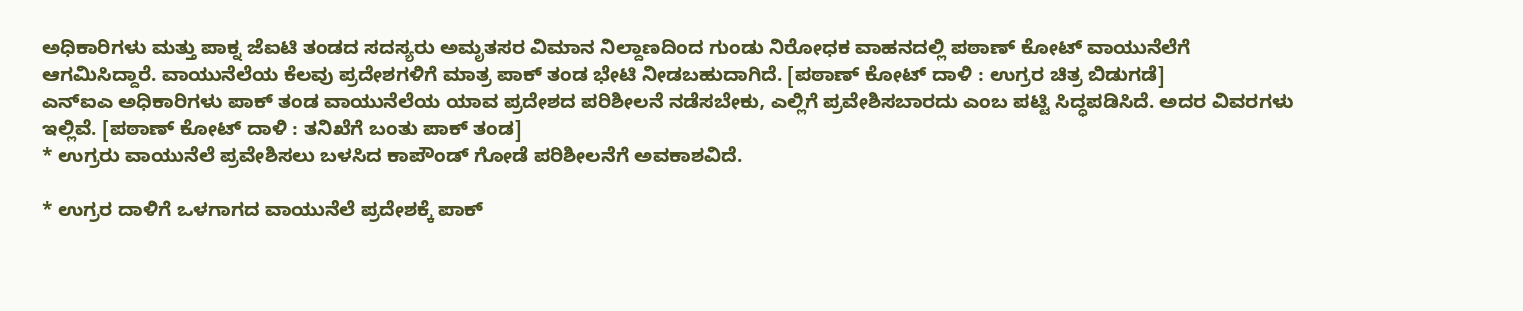ಅಧಿಕಾರಿಗಳು ಮತ್ತು ಪಾಕ್ನ ಜೆಐಟಿ ತಂಡದ ಸದಸ್ಯರು ಅಮೃತಸರ ವಿಮಾನ ನಿಲ್ದಾಣದಿಂದ ಗುಂಡು ನಿರೋಧಕ ವಾಹನದಲ್ಲಿ ಪಠಾಣ್ ಕೋಟ್ ವಾಯುನೆಲೆಗೆ ಆಗಮಿಸಿದ್ದಾರೆ. ವಾಯುನೆಲೆಯ ಕೆಲವು ಪ್ರದೇಶಗಳಿಗೆ ಮಾತ್ರ ಪಾಕ್ ತಂಡ ಭೇಟಿ ನೀಡಬಹುದಾಗಿದೆ. [ಪಠಾಣ್ ಕೋಟ್ ದಾಳಿ : ಉಗ್ರರ ಚಿತ್ರ ಬಿಡುಗಡೆ]
ಎನ್ಐಎ ಅಧಿಕಾರಿಗಳು ಪಾಕ್ ತಂಡ ವಾಯುನೆಲೆಯ ಯಾವ ಪ್ರದೇಶದ ಪರಿಶೀಲನೆ ನಡೆಸಬೇಕು, ಎಲ್ಲಿಗೆ ಪ್ರವೇಶಿಸಬಾರದು ಎಂಬ ಪಟ್ಟಿ ಸಿದ್ಧಪಡಿಸಿದೆ. ಅದರ ವಿವರಗಳು ಇಲ್ಲಿವೆ. [ಪಠಾಣ್ ಕೋಟ್ ದಾಳಿ : ತನಿಖೆಗೆ ಬಂತು ಪಾಕ್ ತಂಡ]
* ಉಗ್ರರು ವಾಯುನೆಲೆ ಪ್ರವೇಶಿಸಲು ಬಳಸಿದ ಕಾಪೌಂಡ್ ಗೋಡೆ ಪರಿಶೀಲನೆಗೆ ಅವಕಾಶವಿದೆ.

* ಉಗ್ರರ ದಾಳಿಗೆ ಒಳಗಾಗದ ವಾಯುನೆಲೆ ಪ್ರದೇಶಕ್ಕೆ ಪಾಕ್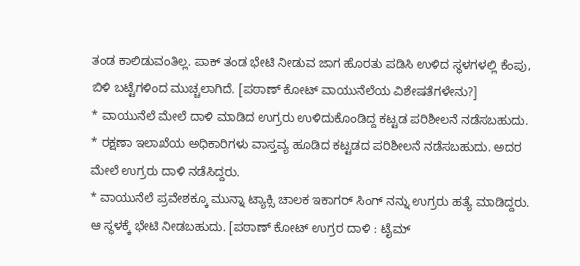ತಂಡ ಕಾಲಿಡುವಂತಿಲ್ಲ. ಪಾಕ್ ತಂಡ ಭೇಟಿ ನೀಡುವ ಜಾಗ ಹೊರತು ಪಡಿಸಿ ಉಳಿದ ಸ್ಥಳಗಳಲ್ಲಿ ಕೆಂಪು, ಬಿಳಿ ಬಟ್ಟೆಗಳಿಂದ ಮುಚ್ಚಲಾಗಿದೆ. [ಪಠಾಣ್ ಕೋಟ್ ವಾಯುನೆಲೆಯ ವಿಶೇಷತೆಗಳೇನು?]
* ವಾಯುನೆಲೆ ಮೇಲೆ ದಾಳಿ ಮಾಡಿದ ಉಗ್ರರು ಉಳಿದುಕೊಂಡಿದ್ದ ಕಟ್ಟಡ ಪರಿಶೀಲನೆ ನಡೆಸಬಹುದು.
* ರಕ್ಷಣಾ ಇಲಾಖೆಯ ಅಧಿಕಾರಿಗಳು ವಾಸ್ತವ್ಯ ಹೂಡಿದ ಕಟ್ಟಡದ ಪರಿಶೀಲನೆ ನಡೆಸಬಹುದು. ಅದರ ಮೇಲೆ ಉಗ್ರರು ದಾಳಿ ನಡೆಸಿದ್ದರು.
* ವಾಯುನೆಲೆ ಪ್ರವೇಶಕ್ಕೂ ಮುನ್ನಾ ಟ್ಯಾಕ್ಸಿ ಚಾಲಕ ಇಕಾಗರ್ ಸಿಂಗ್ ನನ್ನು ಉಗ್ರರು ಹತ್ಯೆ ಮಾಡಿದ್ದರು. ಆ ಸ್ಥಳಕ್ಕೆ ಭೇಟಿ ನೀಡಬಹುದು. [ಪಠಾಣ್ ಕೋಟ್ ಉಗ್ರರ ದಾಳಿ : ಟೈಮ್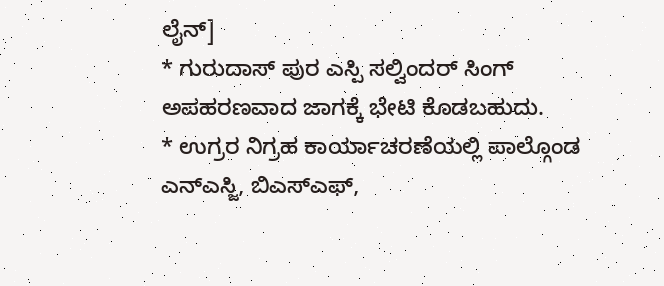ಲೈನ್]
* ಗುರುದಾಸ್ ಪುರ ಎಸ್ಪಿ ಸಲ್ವಿಂದರ್ ಸಿಂಗ್ ಅಪಹರಣವಾದ ಜಾಗಕ್ಕೆ ಭೇಟಿ ಕೊಡಬಹುದು.
* ಉಗ್ರರ ನಿಗ್ರಹ ಕಾರ್ಯಾಚರಣೆಯಲ್ಲಿ ಪಾಲ್ಗೊಂಡ ಎನ್ಎಸ್ಜಿ, ಬಿಎಸ್ಎಫ್,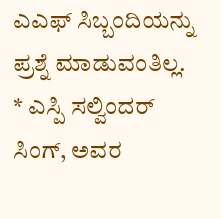ಎಎಫ್ ಸಿಬ್ಬಂದಿಯನ್ನು ಪ್ರಶ್ನೆ ಮಾಡುವಂತಿಲ್ಲ.
* ಎಸ್ಪಿ ಸಲ್ವಿಂದರ್ ಸಿಂಗ್, ಅವರ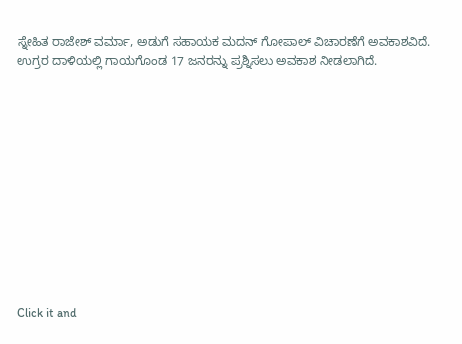ಸ್ನೇಹಿತ ರಾಜೇಶ್ ವರ್ಮಾ, ಅಡುಗೆ ಸಹಾಯಕ ಮದನ್ ಗೋಪಾಲ್ ವಿಚಾರಣೆಗೆ ಅವಕಾಶವಿದೆ. ಉಗ್ರರ ದಾಳಿಯಲ್ಲಿ ಗಾಯಗೊಂಡ 17 ಜನರನ್ನು ಪ್ರಶ್ನಿಸಲು ಅವಕಾಶ ನೀಡಲಾಗಿದೆ.












Click it and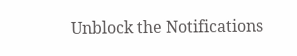Unblock the Notifications